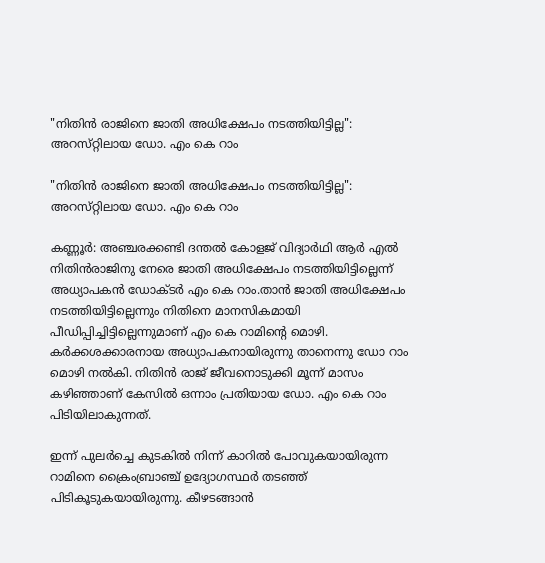"നിതിന്‍ രാജിനെ ജാതി അധിക്ഷേപം നടത്തിയിട്ടില്ല": അറസ്‌റ്റിലായ ഡോ. എം കെ റാം

"നിതിന്‍ രാജിനെ ജാതി അധിക്ഷേപം നടത്തിയിട്ടില്ല": അറസ്‌റ്റിലായ ഡോ. എം കെ റാം

കണ്ണൂർ: അഞ്ചരക്കണ്ടി ദന്തല്‍ കോളജ് വിദ്യാർഥി ആര്‍ എല്‍ നിതിൻരാജിനു നേരെ ജാതി അധിക്ഷേപം നടത്തിയിട്ടില്ലെന്ന് അധ്യാപകൻ ഡോക്ടർ എം കെ റാം.താൻ ജാതി അധിക്ഷേപം നടത്തിയിട്ടില്ലെന്നും നിതിനെ മാനസികമായി പീഡിപ്പിച്ചിട്ടില്ലെന്നുമാണ് എം കെ റാമിന്റെ മൊഴി. കർക്കശക്കാരനായ അധ്യാപകനായിരുന്നു താനെന്നു ഡോ റാം മൊഴി നല്‍കി. നിതിൻ രാജ് ജീവനൊടുക്കി മൂന്ന് മാസം കഴിഞ്ഞാണ് കേസില്‍ ഒന്നാം പ്രതിയായ ഡോ. എം കെ റാം പിടിയിലാകുന്നത്.

ഇന്ന് പുലർച്ചെ കുടകില്‍ നിന്ന് കാറില്‍ പോവുകയായിരുന്ന റാമിനെ ക്രൈംബ്രാഞ്ച് ഉദ്യോഗസ്ഥർ തടഞ്ഞ് പിടികൂടുകയായിരുന്നു. കീഴടങ്ങാൻ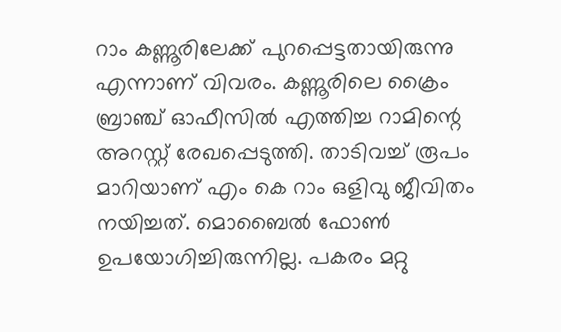റാം കണ്ണൂരിലേക്ക് പുറപ്പെട്ടതായിരുന്നു എന്നാണ് വിവരം. കണ്ണൂരിലെ ക്രൈം ബ്രാഞ്ച് ഓഫീസില്‍ എത്തിച്ച റാമിന്റെ അറസ്റ്റ് രേഖപ്പെടുത്തി. താടിവച്ച്‌ രൂപം മാറിയാണ് എം കെ റാം ഒളിവു ജീവിതം നയിച്ചത്. മൊബൈല്‍ ഫോണ്‍ ഉപയോഗിച്ചിരുന്നില്ല. പകരം മറ്റു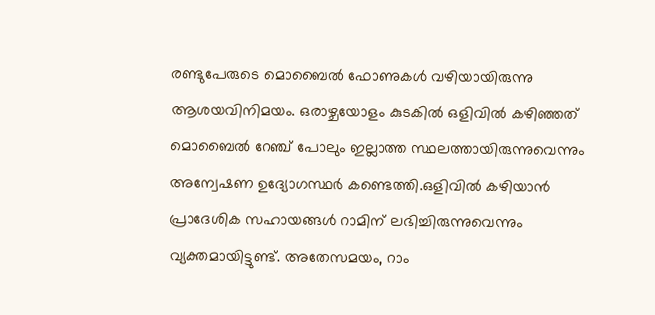രണ്ടുപേരുടെ മൊബൈല്‍ ഫോണുകള്‍ വഴിയായിരുന്നു ആശയവിനിമയം. ഒരാഴ്ചയോളം കുടകില്‍ ഒളിവില്‍ കഴിഞ്ഞത് മൊബൈല്‍ റേഞ്ച് പോലും ഇല്ലാത്ത സ്ഥലത്തായിരുന്നുവെന്നും അന്വേഷണ ഉദ്യോഗസ്ഥർ കണ്ടെത്തി.ഒളിവില്‍ കഴിയാൻ പ്രാദേശിക സഹായങ്ങള്‍ റാമിന് ലഭിച്ചിരുന്നുവെന്നും വ്യക്തമായിട്ടുണ്ട്. അതേസമയം, റാം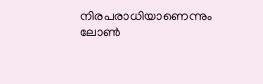നിരപരാധിയാണെന്നും ലോണ്‍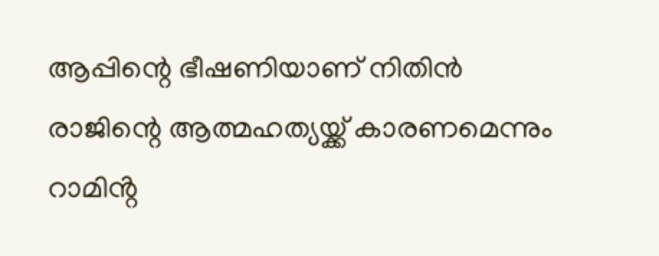ആപ്പിന്റെ ഭീഷണിയാണ് നിതിൻ രാജിന്റെ ആത്മഹത്യയ്ക്ക് കാരണമെന്നും റാമിൻ്റ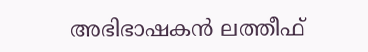അഭിഭാഷകൻ ലത്തീഫ്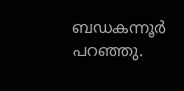ബഡകന്നൂർ പറഞ്ഞു.